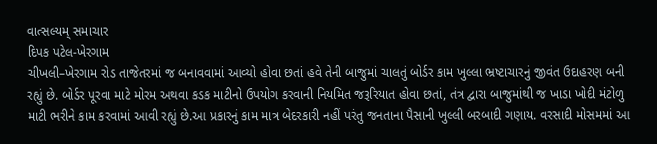વાત્સલ્યમ્ સમાચાર
દિપક પટેલ-ખેરગામ
ચીખલી–ખેરગામ રોડ તાજેતરમાં જ બનાવવામાં આવ્યો હોવા છતાં હવે તેની બાજુમાં ચાલતું બોર્ડર કામ ખુલ્લા ભ્રષ્ટાચારનું જીવંત ઉદાહરણ બની રહ્યું છે. બોર્ડર પૂરવા માટે મોરમ અથવા કડક માટીનો ઉપયોગ કરવાની નિયમિત જરૂરિયાત હોવા છતાં, તંત્ર દ્વારા બાજુમાંથી જ ખાડા ખોદી મંટોળુ માટી ભરીને કામ કરવામાં આવી રહ્યું છે.આ પ્રકારનું કામ માત્ર બેદરકારી નહીં પરંતુ જનતાના પૈસાની ખુલ્લી બરબાદી ગણાય. વરસાદી મોસમમાં આ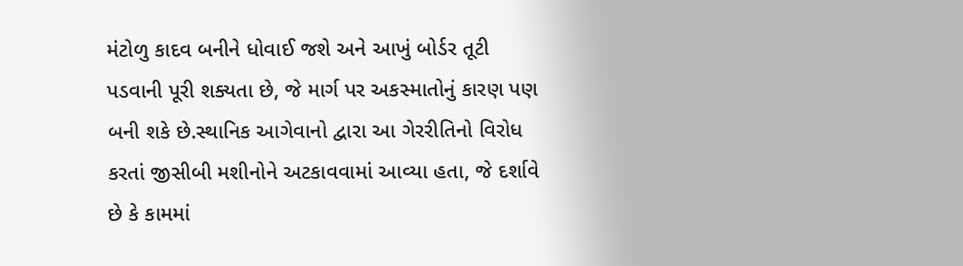મંટોળુ કાદવ બનીને ધોવાઈ જશે અને આખું બોર્ડર તૂટી પડવાની પૂરી શક્યતા છે, જે માર્ગ પર અકસ્માતોનું કારણ પણ બની શકે છે.સ્થાનિક આગેવાનો દ્વારા આ ગેરરીતિનો વિરોધ કરતાં જીસીબી મશીનોને અટકાવવામાં આવ્યા હતા, જે દર્શાવે છે કે કામમાં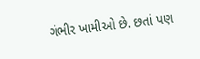ગંભીર ખામીઓ છે. છતાં પણ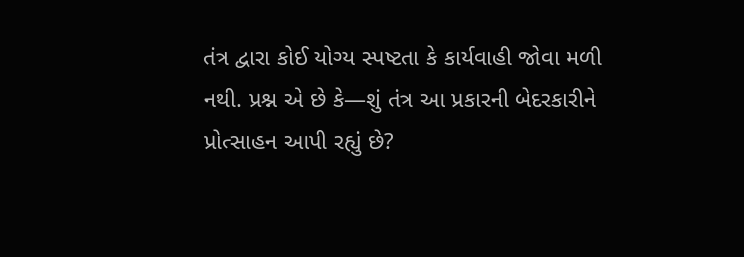તંત્ર દ્વારા કોઈ યોગ્ય સ્પષ્ટતા કે કાર્યવાહી જોવા મળી નથી. પ્રશ્ન એ છે કે—શું તંત્ર આ પ્રકારની બેદરકારીને પ્રોત્સાહન આપી રહ્યું છે?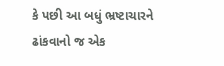કે પછી આ બધું ભ્રષ્ટાચારને ઢાંકવાનો જ એક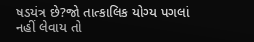ષડયંત્ર છે?જો તાત્કાલિક યોગ્ય પગલાં નહીં લેવાય તો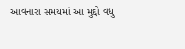આવનારા સમયમાં આ મુદ્દો વધુ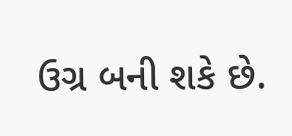ઉગ્ર બની શકે છે.